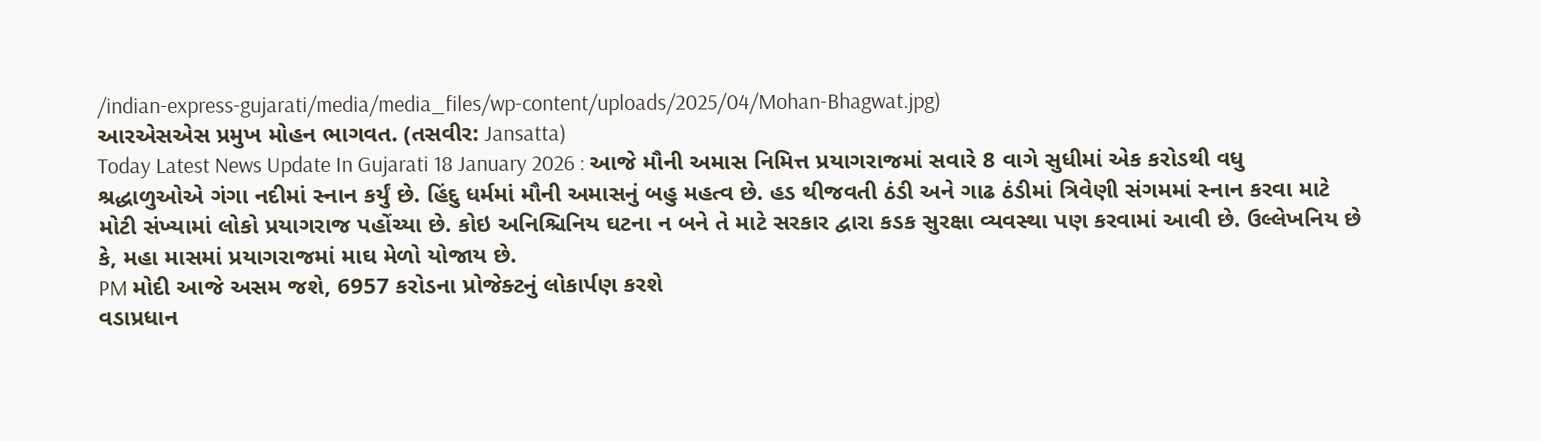/indian-express-gujarati/media/media_files/wp-content/uploads/2025/04/Mohan-Bhagwat.jpg)
આરએસએસ પ્રમુખ મોહન ભાગવત. (તસવીર: Jansatta)
Today Latest News Update In Gujarati 18 January 2026 : આજે મૌની અમાસ નિમિત્ત પ્રયાગરાજમાં સવારે 8 વાગે સુધીમાં એક કરોડથી વધુ શ્રદ્ધાળુઓએ ગંગા નદીમાં સ્નાન કર્યું છે. હિંદુ ધર્મમાં મૌની અમાસનું બહુ મહત્વ છે. હડ થીજવતી ઠંડી અને ગાઢ ઠંડીમાં ત્રિવેણી સંગમમાં સ્નાન કરવા માટે મોટી સંખ્યામાં લોકો પ્રયાગરાજ પહોંચ્યા છે. કોઇ અનિશ્ચિનિય ઘટના ન બને તે માટે સરકાર દ્વારા કડક સુરક્ષા વ્યવસ્થા પણ કરવામાં આવી છે. ઉલ્લેખનિય છે કે, મહા માસમાં પ્રયાગરાજમાં માઘ મેળો યોજાય છે.
PM મોદી આજે અસમ જશે, 6957 કરોડના પ્રોજેક્ટનું લોકાર્પણ કરશે
વડાપ્રધાન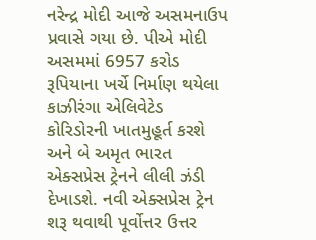નરેન્દ્ર મોદી આજે અસમનાઉપ પ્રવાસે ગયા છે. પીએ મોદી અસમમાં 6957 કરોડ રૂપિયાના ખર્ચે નિર્માણ થયેલા કાઝીરંગા એલિવેટેડ કોરિડોરની ખાતમુહૂર્ત કરશે અને બે અમૃત ભારત એક્સપ્રેસ ટ્રેનને લીલી ઝંડી દેખાડશે. નવી એક્સપ્રેસ ટ્રેન શરૂ થવાથી પૂર્વોત્તર ઉત્તર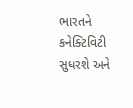ભારતને કનેક્ટિવિટી સુધરશે અને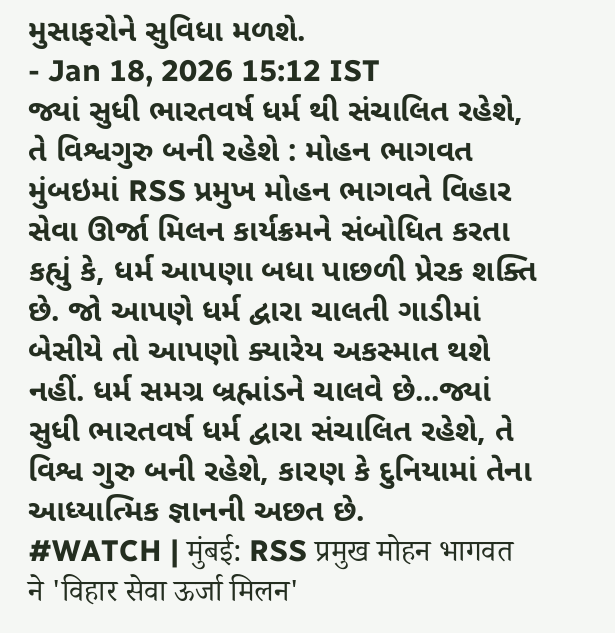મુસાફરોને સુવિધા મળશે.
- Jan 18, 2026 15:12 IST
જ્યાં સુધી ભારતવર્ષ ધર્મ થી સંચાલિત રહેશે, તે વિશ્વગુરુ બની રહેશે : મોહન ભાગવત
મુંબઇમાં RSS પ્રમુખ મોહન ભાગવતે વિહાર સેવા ઊર્જા મિલન કાર્યક્રમને સંબોધિત કરતા કહ્યું કે, ધર્મ આપણા બધા પાછળી પ્રેરક શક્તિ છે. જો આપણે ધર્મ દ્વારા ચાલતી ગાડીમાં બેસીયે તો આપણો ક્યારેય અકસ્માત થશે નહીં. ધર્મ સમગ્ર બ્રહ્માંડને ચાલવે છે...જ્યાં સુધી ભારતવર્ષ ધર્મ દ્વારા સંચાલિત રહેશે, તે વિશ્વ ગુરુ બની રહેશે, કારણ કે દુનિયામાં તેના આધ્યાત્મિક જ્ઞાનની અછત છે.
#WATCH | मुंबई: RSS प्रमुख मोहन भागवत ने 'विहार सेवा ऊर्जा मिलन'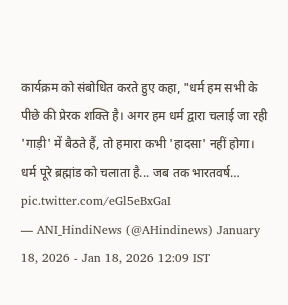कार्यक्रम को संबोधित करते हुए कहा, "धर्म हम सभी के पीछे की प्रेरक शक्ति है। अगर हम धर्म द्वारा चलाई जा रही 'गाड़ी' में बैठते हैं, तो हमारा कभी 'हादसा' नहीं होगा। धर्म पूरे ब्रह्मांड को चलाता है... जब तक भारतवर्ष… pic.twitter.com/eGl5eBxGaI
— ANI_HindiNews (@AHindinews) January 18, 2026 - Jan 18, 2026 12:09 IST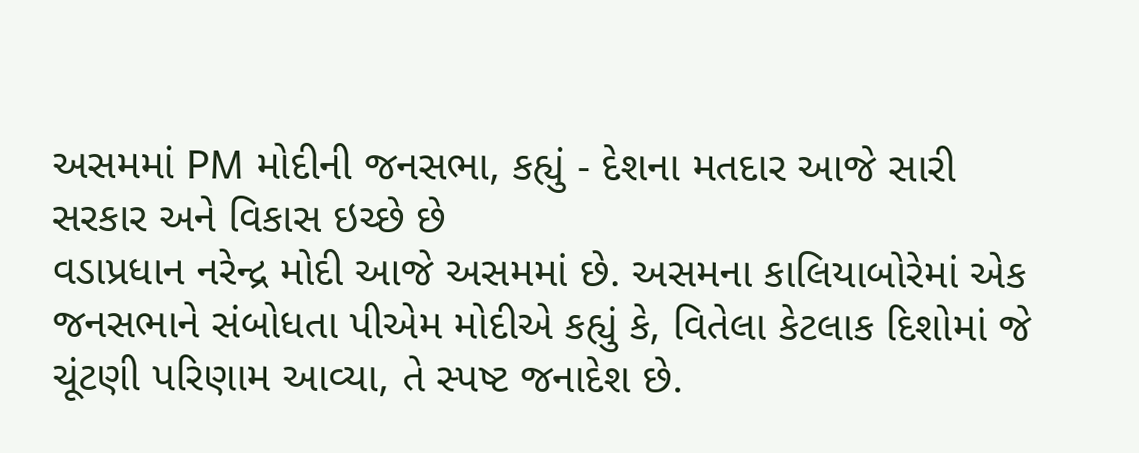અસમમાં PM મોદીની જનસભા, કહ્યું - દેશના મતદાર આજે સારી સરકાર અને વિકાસ ઇચ્છે છે
વડાપ્રધાન નરેન્દ્ર મોદી આજે અસમમાં છે. અસમના કાલિયાબોરેમાં એક જનસભાને સંબોધતા પીએમ મોદીએ કહ્યું કે, વિતેલા કેટલાક દિશોમાં જે ચૂંટણી પરિણામ આવ્યા, તે સ્પષ્ટ જનાદેશ છે.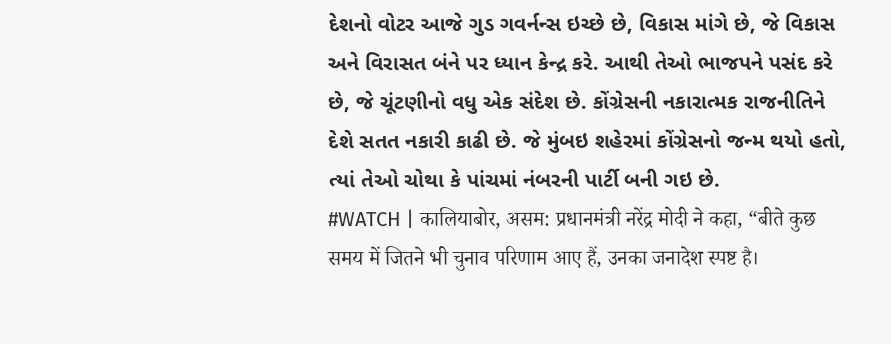દેશનો વોટર આજે ગુડ ગવર્નન્સ ઇચ્છે છે, વિકાસ માંગે છે, જે વિકાસ અને વિરાસત બંને પર ધ્યાન કેન્દ્ર કરે. આથી તેઓ ભાજપને પસંદ કરે છે, જે ચૂંટણીનો વધુ એક સંદેશ છે. કોંગ્રેસની નકારાત્મક રાજનીતિને દેશે સતત નકારી કાઢી છે. જે મુંબઇ શહેરમાં કોંગ્રેસનો જન્મ થયો હતો, ત્યાં તેઓ ચોથા કે પાંચમાં નંબરની પાર્ટી બની ગઇ છે.
#WATCH | कालियाबोर, असम: प्रधानमंत्री नरेंद्र मोदी ने कहा, “बीते कुछ समय में जितने भी चुनाव परिणाम आए हैं, उनका जनादेश स्पष्ट है।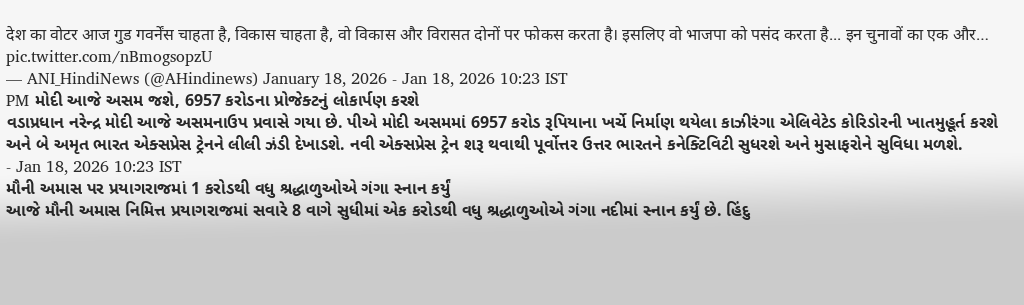देश का वोटर आज गुड गवर्नेंस चाहता है, विकास चाहता है, वो विकास और विरासत दोनों पर फोकस करता है। इसलिए वो भाजपा को पसंद करता है... इन चुनावों का एक और… pic.twitter.com/nBmogsopzU
— ANI_HindiNews (@AHindinews) January 18, 2026 - Jan 18, 2026 10:23 IST
PM મોદી આજે અસમ જશે, 6957 કરોડના પ્રોજેક્ટનું લોકાર્પણ કરશે
વડાપ્રધાન નરેન્દ્ર મોદી આજે અસમનાઉપ પ્રવાસે ગયા છે. પીએ મોદી અસમમાં 6957 કરોડ રૂપિયાના ખર્ચે નિર્માણ થયેલા કાઝીરંગા એલિવેટેડ કોરિડોરની ખાતમુહૂર્ત કરશે અને બે અમૃત ભારત એક્સપ્રેસ ટ્રેનને લીલી ઝંડી દેખાડશે. નવી એક્સપ્રેસ ટ્રેન શરૂ થવાથી પૂર્વોત્તર ઉત્તર ભારતને કનેક્ટિવિટી સુધરશે અને મુસાફરોને સુવિધા મળશે.
- Jan 18, 2026 10:23 IST
મૌની અમાસ પર પ્રયાગરાજમાં 1 કરોડથી વધુ શ્રદ્ધાળુઓએ ગંગા સ્નાન કર્યું
આજે મૌની અમાસ નિમિત્ત પ્રયાગરાજમાં સવારે 8 વાગે સુધીમાં એક કરોડથી વધુ શ્રદ્ધાળુઓએ ગંગા નદીમાં સ્નાન કર્યું છે. હિંદુ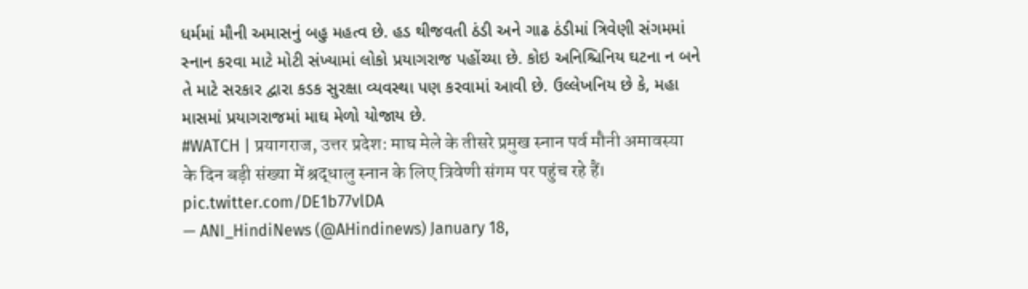ધર્મમાં મૌની અમાસનું બહુ મહત્વ છે. હડ થીજવતી ઠંડી અને ગાઢ ઠંડીમાં ત્રિવેણી સંગમમાં સ્નાન કરવા માટે મોટી સંખ્યામાં લોકો પ્રયાગરાજ પહોંચ્યા છે. કોઇ અનિશ્ચિનિય ઘટના ન બને તે માટે સરકાર દ્વારા કડક સુરક્ષા વ્યવસ્થા પણ કરવામાં આવી છે. ઉલ્લેખનિય છે કે, મહા માસમાં પ્રયાગરાજમાં માઘ મેળો યોજાય છે.
#WATCH | प्रयागराज, उत्तर प्रदेश: माघ मेले के तीसरे प्रमुख स्नान पर्व मौनी अमावस्या के दिन बड़ी संख्या में श्रद्धालु स्नान के लिए त्रिवेणी संगम पर पहुंच रहे हैं। pic.twitter.com/DE1b77vlDA
— ANI_HindiNews (@AHindinews) January 18,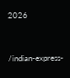2026


/indian-express-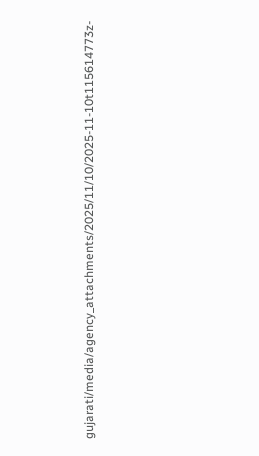gujarati/media/agency_attachments/2025/11/10/2025-11-10t115614773z-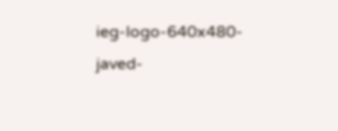ieg-logo-640x480-javed-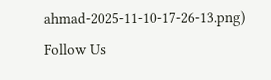ahmad-2025-11-10-17-26-13.png)
Follow Us